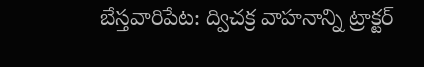బేస్తవారిపేట: ద్విచక్ర వాహనాన్ని ట్రాక్టర్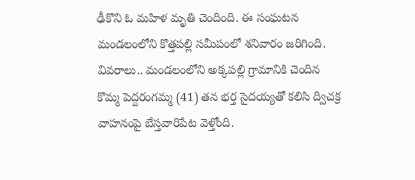ఢీకొని ఓ మహిళ మృతి చెందింది. ఈ సంఘటన మండలంలోని కొత్తపల్లి సమీపంలో శనివారం జరిగింది. వివరాలు.. మండలంలోని అక్కపల్లి గ్రామానికి చెందిన కొమ్మ పెద్దరంగమ్మ (41) తన భర్త సైదయ్యతో కలిసి ద్విచక్ర వాహనంపై బేస్తవారిపేట వెళ్తోంది.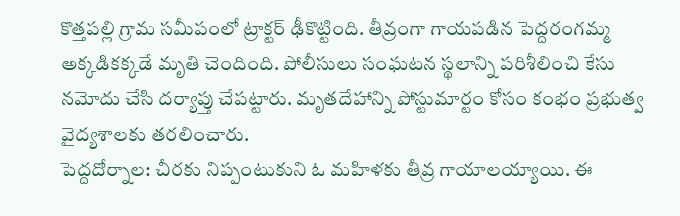కొత్తపల్లి గ్రామ సమీపంలో ట్రాక్టర్ ఢీకొట్టింది. తీవ్రంగా గాయపడిన పెద్దరంగమ్మ అక్కడికక్కడే మృతి చెందింది. పోలీసులు సంఘటన స్థలాన్ని పరిశీలించి కేసు నమోదు చేసి దర్యాప్తు చేపట్టారు. మృతదేహాన్ని పోస్టుమార్టం కోసం కంభం ప్రభుత్వ వైద్యశాలకు తరలించారు.
పెద్దదోర్నాల: చీరకు నిప్పంటుకుని ఓ మహిళకు తీవ్ర గాయాలయ్యాయి. ఈ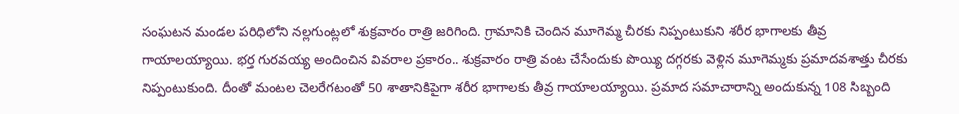సంఘటన మండల పరిధిలోని నల్లగుంట్లలో శుక్రవారం రాత్రి జరిగింది. గ్రామానికి చెందిన మూగెమ్మ చీరకు నిప్పంటుకుని శరీర భాగాలకు తీవ్ర గాయాలయ్యాయి. భర్త గురవయ్య అందించిన వివరాల ప్రకారం.. శుక్రవారం రాత్రి వంట చేసేందుకు పొయ్యి దగ్గరకు వెళ్లిన మూగెమ్మకు ప్రమాదవశాత్తు చీరకు నిప్పంటుకుంది. దీంతో మంటల చెలరేగటంతో 50 శాతానికిపైగా శరీర భాగాలకు తీవ్ర గాయాలయ్యాయి. ప్రమాద సమాచారాన్ని అందుకున్న 108 సిబ్బంది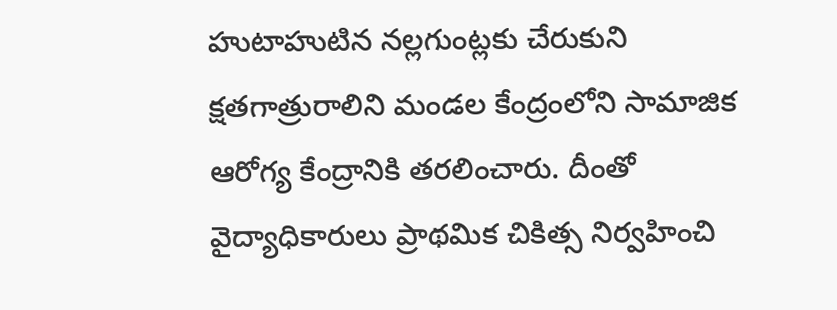హుటాహుటిన నల్లగుంట్లకు చేరుకుని క్షతగాత్రురాలిని మండల కేంద్రంలోని సామాజిక ఆరోగ్య కేంద్రానికి తరలించారు. దీంతో వైద్యాధికారులు ప్రాథమిక చికిత్స నిర్వహించి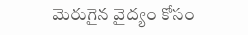మెరుగైన వైద్యం కోసం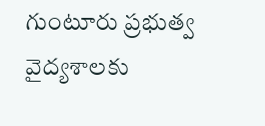గుంటూరు ప్రభుత్వ వైద్యశాలకు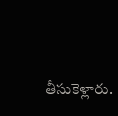తీసుకెళ్లారు.